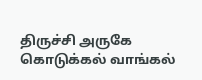திருச்சி அருகே கொடுக்கல் வாங்கல்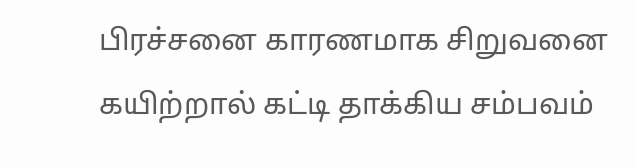பிரச்சனை காரணமாக சிறுவனை கயிற்றால் கட்டி தாக்கிய சம்பவம்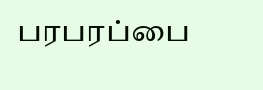பரபரப்பை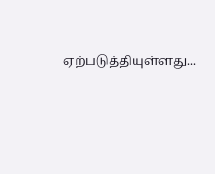ஏற்படுத்தியுள்ளது...